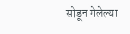सोडून गेलेल्या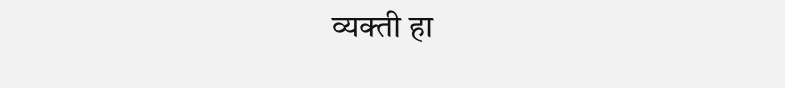व्यक्ती हा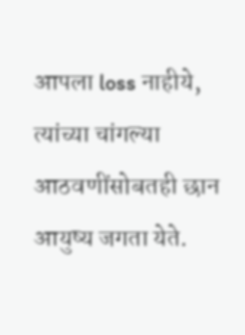आपला loss नाहीये, त्यांच्या चांगल्या आठवणींसोबतही छान आयुष्य जगता येते.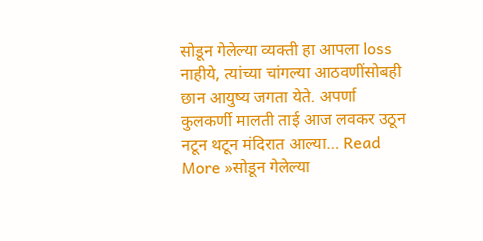सोडून गेलेल्या व्यक्ती हा आपला loss नाहीये, त्यांच्या चांगल्या आठवणींसोबही छान आयुष्य जगता येते. अपर्णा कुलकर्णी मालती ताई आज लवकर उठून नटून थटून मंदिरात आल्या… Read More »सोडून गेलेल्या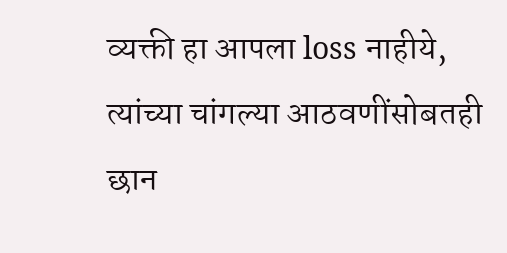व्यक्ती हा आपला loss नाहीये, त्यांच्या चांगल्या आठवणींसोबतही छान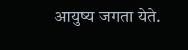आयुष्य जगता येते.